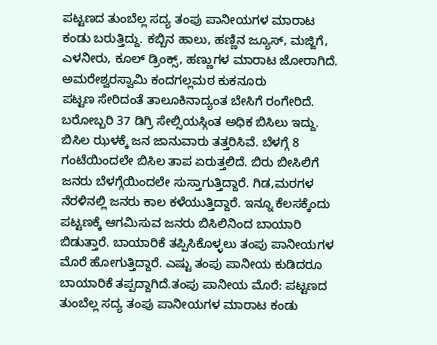ಪಟ್ಟಣದ ತುಂಬೆಲ್ಲ ಸದ್ಯ ತಂಪು ಪಾನೀಯಗಳ ಮಾರಾಟ ಕಂಡು ಬರುತ್ತಿದ್ದು. ಕಬ್ಬಿನ ಹಾಲು, ಹಣ್ಣಿನ ಜ್ಯೂಸ್, ಮಜ್ಜಿಗೆ, ಎಳನೀರು, ಕೂಲ್ ಡ್ರಿಂಕ್ಸ್, ಹಣ್ಣುಗಳ ಮಾರಾಟ ಜೋರಾಗಿದೆ.
ಅಮರೇಶ್ವರಸ್ವಾಮಿ ಕಂದಗಲ್ಲಮಠ ಕುಕನೂರು
ಪಟ್ಟಣ ಸೇರಿದಂತೆ ತಾಲೂಕಿನಾದ್ಯಂತ ಬೇಸಿಗೆ ರಂಗೇರಿದೆ. ಬರೋಬ್ಬರಿ 37 ಡಿಗ್ರಿ ಸೇಲ್ಸಿಯಸ್ಗಿಂತ ಅಧಿಕ ಬಿಸಿಲು ಇದ್ದು. ಬಿಸಿಲ ಝಳಕ್ಕೆ ಜನ ಜಾನುವಾರು ತತ್ತರಿಸಿವೆ. ಬೆಳಗ್ಗೆ 8 ಗಂಟೆಯಿಂದಲೇ ಬಿಸಿಲ ತಾಪ ಏರುತ್ತಲಿದೆ. ಬಿರು ಬೀಸಿಲಿಗೆ ಜನರು ಬೆಳಗ್ಗೆಯಿಂದಲೇ ಸುಸ್ತಾಗುತ್ತಿದ್ದಾರೆ. ಗಿಡ,ಮರಗಳ ನೆರಳಿನಲ್ಲಿ ಜನರು ಕಾಲ ಕಳೆಯುತ್ತಿದ್ದಾರೆ. ಇನ್ನೂ ಕೆಲಸಕ್ಕೆಂದು ಪಟ್ಟಣಕ್ಕೆ ಆಗಮಿಸುವ ಜನರು ಬಿಸಿಲಿನಿಂದ ಬಾಯಾರಿ ಬಿಡುತ್ತಾರೆ. ಬಾಯಾರಿಕೆ ತಪ್ಪಿಸಿಕೊಳ್ಳಲು ತಂಪು ಪಾನೀಯಗಳ ಮೊರೆ ಹೋಗುತ್ತಿದ್ದಾರೆ. ಎಷ್ಟು ತಂಪು ಪಾನೀಯ ಕುಡಿದರೂ ಬಾಯಾರಿಕೆ ತಪ್ಪದ್ದಾಗಿದೆ.ತಂಪು ಪಾನೀಯ ಮೊರೆ: ಪಟ್ಟಣದ ತುಂಬೆಲ್ಲ ಸದ್ಯ ತಂಪು ಪಾನೀಯಗಳ ಮಾರಾಟ ಕಂಡು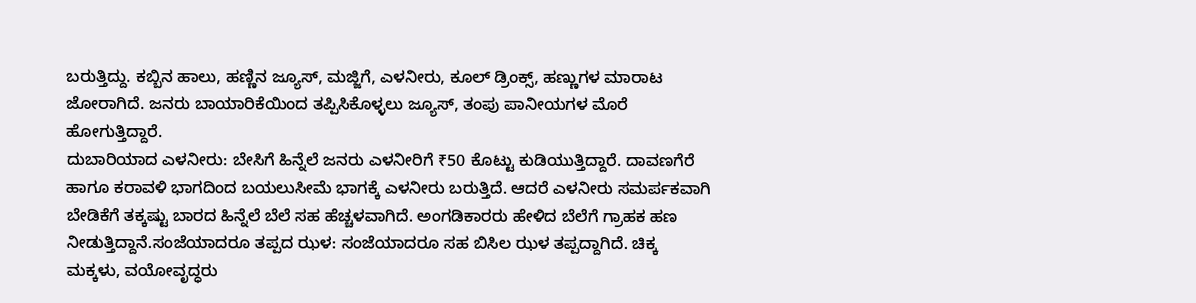ಬರುತ್ತಿದ್ದು. ಕಬ್ಬಿನ ಹಾಲು, ಹಣ್ಣಿನ ಜ್ಯೂಸ್, ಮಜ್ಜಿಗೆ, ಎಳನೀರು, ಕೂಲ್ ಡ್ರಿಂಕ್ಸ್, ಹಣ್ಣುಗಳ ಮಾರಾಟ ಜೋರಾಗಿದೆ. ಜನರು ಬಾಯಾರಿಕೆಯಿಂದ ತಪ್ಪಿಸಿಕೊಳ್ಳಲು ಜ್ಯೂಸ್, ತಂಪು ಪಾನೀಯಗಳ ಮೊರೆ ಹೋಗುತ್ತಿದ್ದಾರೆ.
ದುಬಾರಿಯಾದ ಎಳನೀರು: ಬೇಸಿಗೆ ಹಿನ್ನೆಲೆ ಜನರು ಎಳನೀರಿಗೆ ₹50 ಕೊಟ್ಟು ಕುಡಿಯುತ್ತಿದ್ದಾರೆ. ದಾವಣಗೆರೆ ಹಾಗೂ ಕರಾವಳಿ ಭಾಗದಿಂದ ಬಯಲುಸೀಮೆ ಭಾಗಕ್ಕೆ ಎಳನೀರು ಬರುತ್ತಿದೆ. ಆದರೆ ಎಳನೀರು ಸಮರ್ಪಕವಾಗಿ ಬೇಡಿಕೆಗೆ ತಕ್ಕಷ್ಟು ಬಾರದ ಹಿನ್ನೆಲೆ ಬೆಲೆ ಸಹ ಹೆಚ್ಚಳವಾಗಿದೆ. ಅಂಗಡಿಕಾರರು ಹೇಳಿದ ಬೆಲೆಗೆ ಗ್ರಾಹಕ ಹಣ ನೀಡುತ್ತಿದ್ದಾನೆ.ಸಂಜೆಯಾದರೂ ತಪ್ಪದ ಝಳ: ಸಂಜೆಯಾದರೂ ಸಹ ಬಿಸಿಲ ಝಳ ತಪ್ಪದ್ದಾಗಿದೆ. ಚಿಕ್ಕ ಮಕ್ಕಳು, ವಯೋವೃದ್ಧರು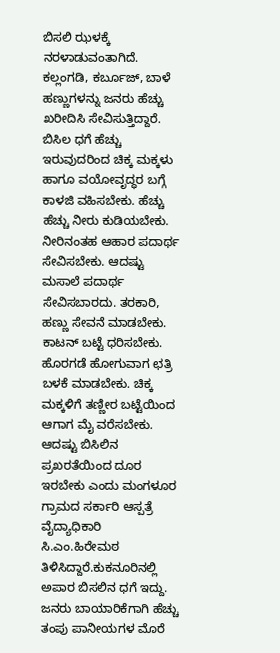ಬಿಸಲಿ ಝಳಕ್ಕೆ ನರಳಾಡುವಂತಾಗಿದೆ. ಕಲ್ಲಂಗಡಿ, ಕರ್ಬೂಜ್, ಬಾಳೆ ಹಣ್ಣುಗಳನ್ನು ಜನರು ಹೆಚ್ಚು ಖರೀದಿಸಿ ಸೇವಿಸುತ್ತಿದ್ದಾರೆ.
ಬಿಸಿಲ ಧಗೆ ಹೆಚ್ಚು ಇರುವುದರಿಂದ ಚಿಕ್ಕ ಮಕ್ಕಳು ಹಾಗೂ ವಯೋವೃದ್ಧರ ಬಗ್ಗೆ ಕಾಳಜಿ ವಹಿಸಬೇಕು. ಹೆಚ್ಚು ಹೆಚ್ಚು ನೀರು ಕುಡಿಯಬೇಕು. ನೀರಿನಂತಹ ಆಹಾರ ಪದಾರ್ಥ ಸೇವಿಸಬೇಕು. ಆದಷ್ಟು ಮಸಾಲೆ ಪದಾರ್ಥ ಸೇವಿಸಬಾರದು. ತರಕಾರಿ, ಹಣ್ಣು ಸೇವನೆ ಮಾಡಬೇಕು. ಕಾಟನ್ ಬಟ್ಟೆ ಧರಿಸಬೇಕು. ಹೊರಗಡೆ ಹೋಗುವಾಗ ಛತ್ರಿ ಬಳಕೆ ಮಾಡಬೇಕು. ಚಿಕ್ಕ ಮಕ್ಕಳಿಗೆ ತಣ್ಣೀರ ಬಟ್ಟೆಯಿಂದ ಆಗಾಗ ಮೈ ವರೆಸಬೇಕು. ಆದಷ್ಟು ಬಿಸಿಲಿನ ಪ್ರಖರತೆಯಿಂದ ದೂರ ಇರಬೇಕು ಎಂದು ಮಂಗಳೂರ ಗ್ರಾಮದ ಸರ್ಕಾರಿ ಆಸ್ಪತ್ರೆ ವೈದ್ಯಾಧಿಕಾರಿ ಸಿ.ಎಂ.ಹಿರೇಮಠ ತಿಳಿಸಿದ್ದಾರೆ.ಕುಕನೂರಿನಲ್ಲಿ ಅಪಾರ ಬಿಸಲಿನ ಧಗೆ ಇದ್ದು. ಜನರು ಬಾಯಾರಿಕೆಗಾಗಿ ಹೆಚ್ಚು ತಂಪು ಪಾನೀಯಗಳ ಮೊರೆ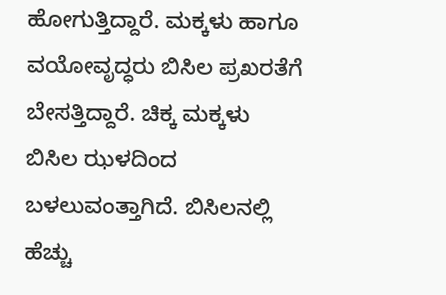ಹೋಗುತ್ತಿದ್ದಾರೆ. ಮಕ್ಕಳು ಹಾಗೂ ವಯೋವೃದ್ಧರು ಬಿಸಿಲ ಪ್ರಖರತೆಗೆ ಬೇಸತ್ತಿದ್ದಾರೆ. ಚಿಕ್ಕ ಮಕ್ಕಳು ಬಿಸಿಲ ಝಳದಿಂದ ಬಳಲುವಂತ್ತಾಗಿದೆ. ಬಿಸಿಲನಲ್ಲಿ ಹೆಚ್ಚು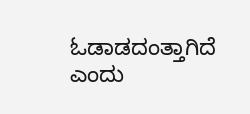ಓಡಾಡದಂತ್ತಾಗಿದೆ ಎಂದು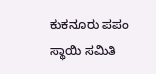ಕುಕನೂರು ಪಪಂ ಸ್ಥಾಯಿ ಸಮಿತಿ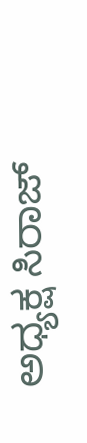ಅಧ್ಯಕ್ಷ ಸಿರಾಜ್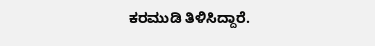ಕರಮುಡಿ ತಿಳಿಸಿದ್ದಾರೆ.